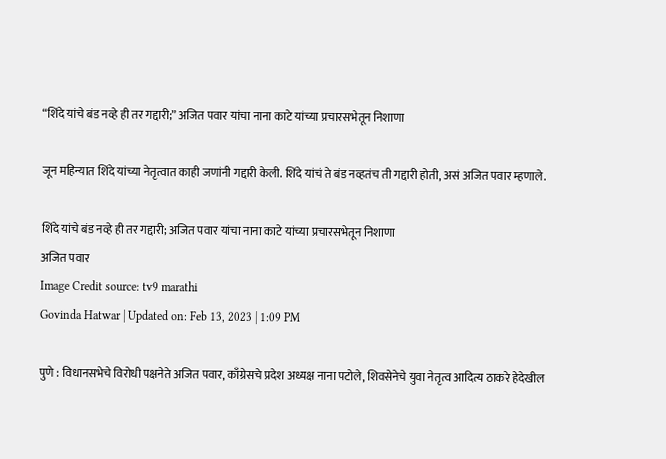“शिंदे यांचे बंड नव्हे ही तर गद्दारी;” अजित पवार यांचा नाना काटे यांच्या प्रचारसभेतून निशाणा

जून महिन्यात शिंदे यांच्या नेतृत्वात काही जणांनी गद्दारी केली. शिंदे यांचं ते बंड नव्हतंच ती गद्दारी होती, असं अजित पवार म्हणाले.

शिंदे यांचे बंड नव्हे ही तर गद्दारी; अजित पवार यांचा नाना काटे यांच्या प्रचारसभेतून निशाणा
अजित पवार
Image Credit source: tv9 marathi
Govinda Hatwar | Updated on: Feb 13, 2023 | 1:09 PM

पुणे : विधानसभेचे विरोधी पक्षनेते अजित पवार, काँग्रेसचे प्रदेश अध्यक्ष नाना पटोले, शिवसेनेचे युवा नेतृत्व आदित्य ठाकरे हेदेखील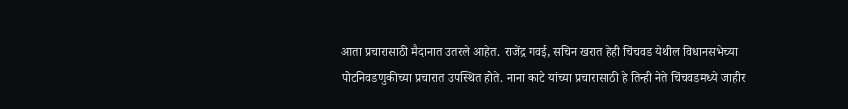आता प्रचारासाठी मैदानात उतरले आहेत. राजेंद्र गवई, सचिन खरात हेही चिंचवड येथील विधानसभेच्या पोटनिवडणुकीच्या प्रचारात उपस्थित होते. नाना काटे यांच्या प्रचारासाठी हे तिन्ही नेते चिंचवडमध्ये जाहीर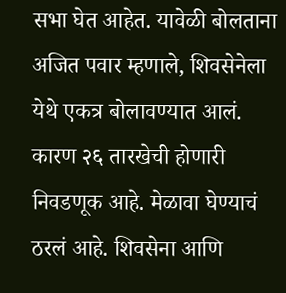सभा घेत आहेत. यावेळी बोलताना अजित पवार म्हणाले, शिवसेनेला येथे एकत्र बोलावण्यात आलं. कारण २६ तारखेची होणारी निवडणूक आहे. मेळावा घेण्याचं ठरलं आहे. शिवसेना आणि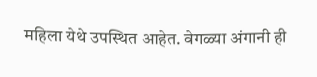महिला येथे उपस्थित आहेत. वेगळ्या अंगानी ही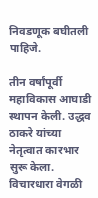निवडणूक बघीतली पाहिजे.

तीन वर्षांपूर्वी महाविकास आघाडी स्थापन केली. उद्धव ठाकरे यांच्या नेतृत्वात कारभार सुरू केला. विचारधारा वेगळी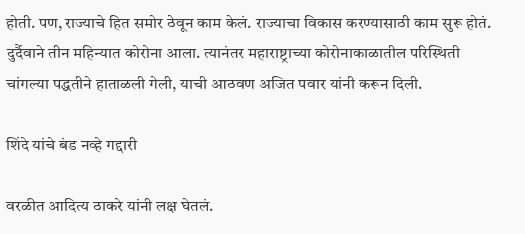होती. पण, राज्याचे हित समोर ठेवून काम केलं. राज्याचा विकास करण्यासाठी काम सुरू होतं. दुर्दैवाने तीन महिन्यात कोरोना आला. त्यानंतर महाराष्ट्राच्या कोरोनाकाळातील परिस्थिती चांगल्या पद्धतीने हाताळली गेली, याची आठवण अजित पवार यांनी करून दिली.

शिंदे यांचे बंड नव्हे गद्दारी

वरळीत आदित्य ठाकरे यांनी लक्ष घेतलं.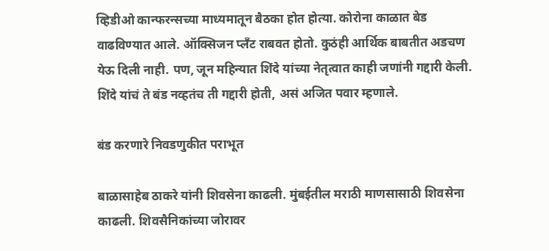व्हिडीओ कान्फरन्सच्या माध्यमातून बैठका होत होत्या. कोरोना काळात बेड वाढविण्यात आले. ऑक्सिजन प्लँट राबवत होतो. कुठंही आर्थिक बाबतीत अडचण येऊ दिली नाही. पण, जून महिन्यात शिंदे यांच्या नेतृत्वात काही जणांनी गद्दारी केली. शिंदे यांचं ते बंड नव्हतंच ती गद्दारी होती, असं अजित पवार म्हणाले.

बंड करणारे निवडणुकीत पराभूत

बाळासाहेब ठाकरे यांनी शिवसेना काढली. मुंबईतील मराठी माणसासाठी शिवसेना काढली. शिवसैनिकांच्या जोरावर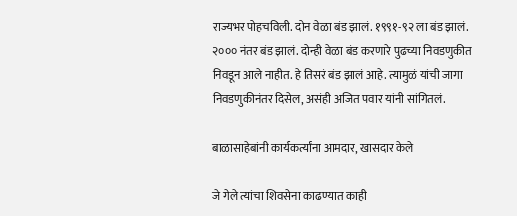राज्यभर पोहचविली. दोन वेळा बंड झालं. १९९१-९२ ला बंड झालं. २००० नंतर बंड झालं. दोन्ही वेळा बंड करणारे पुढच्या निवडणुकीत निवडून आले नाहीत. हे तिसरं बंड झालं आहे. त्यामुळं यांची जागा निवडणुकीनंतर दिसेल, असंही अजित पवार यांनी सांगितलं.

बाळासाहेबांनी कार्यकर्त्यांना आमदार, खासदार केले

जे गेले त्यांचा शिवसेना काढण्यात काही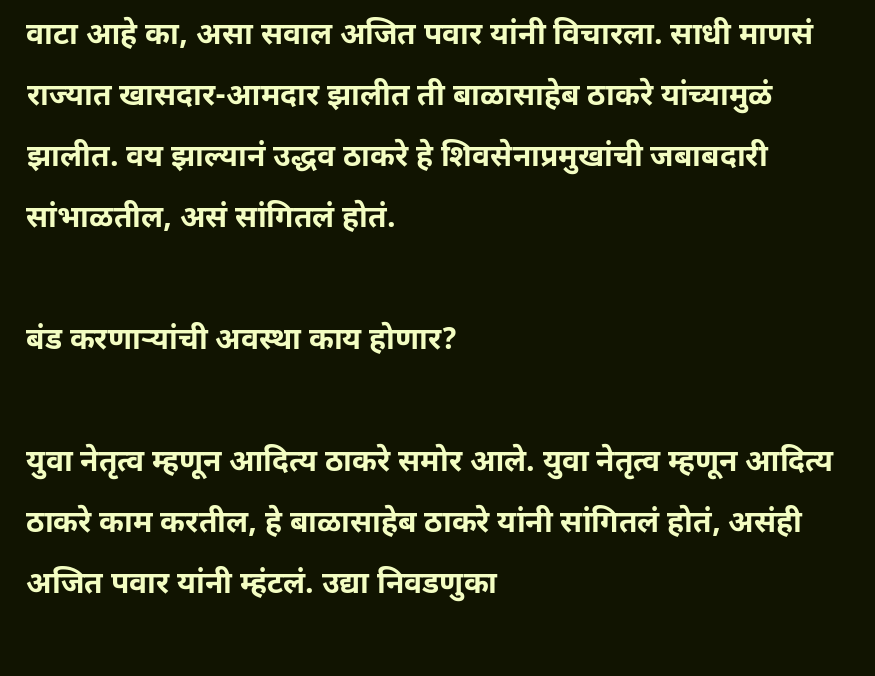वाटा आहे का, असा सवाल अजित पवार यांनी विचारला. साधी माणसं राज्यात खासदार-आमदार झालीत ती बाळासाहेब ठाकरे यांच्यामुळं झालीत. वय झाल्यानं उद्धव ठाकरे हे शिवसेनाप्रमुखांची जबाबदारी सांभाळतील, असं सांगितलं होतं.

बंड करणाऱ्यांची अवस्था काय होणार?

युवा नेतृत्व म्हणून आदित्य ठाकरे समोर आले. युवा नेतृत्व म्हणून आदित्य ठाकरे काम करतील, हे बाळासाहेब ठाकरे यांनी सांगितलं होतं, असंही अजित पवार यांनी म्हंटलं. उद्या निवडणुका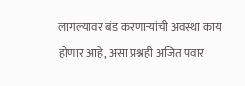लागल्यावर बंड करणाऱ्यांची अवस्था काय होणार आहे, असा प्रश्नही अजित पवार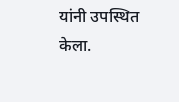यांनी उपस्थित केला.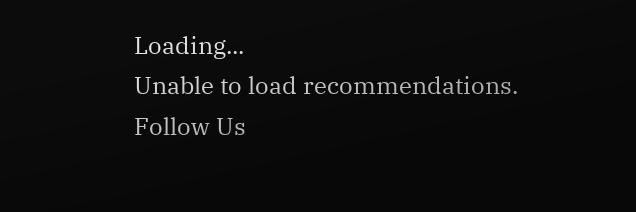Loading...
Unable to load recommendations.
Follow Us